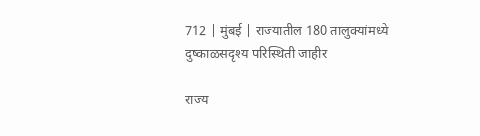712 | मुंबई | राज्यातील 180 तालुक्यांमध्ये दुष्काळसदृश्य परिस्थिती जाहीर

राज्य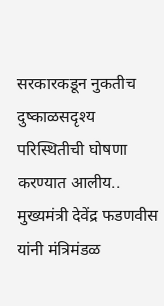सरकारकडून नुकतीच दुष्काळसदृश्य परिस्थितीची घोषणा करण्यात आलीय..  मुख्यमंत्री देवेंद्र फडणवीस यांनी मंत्रिमंडळ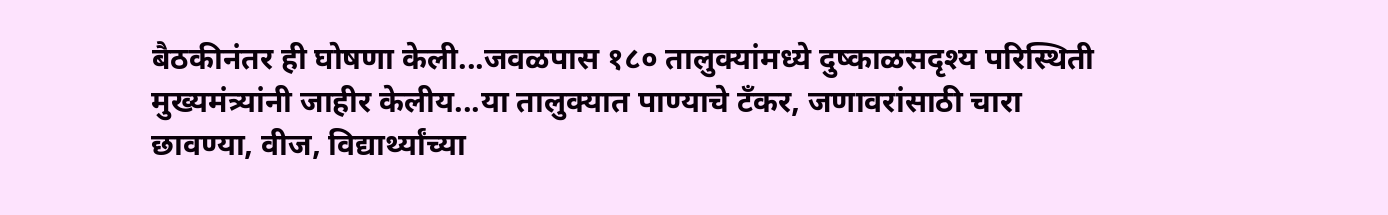बैठकीनंतर ही घोषणा केली...जवळपास १८० तालुक्यांमध्ये दुष्काळसदृश्य परिस्थिती मुख्यमंत्र्यांनी जाहीर केलीय...या तालुक्यात पाण्याचे टँकर, जणावरांसाठी चारा छावण्या, वीज, विद्यार्थ्यांच्या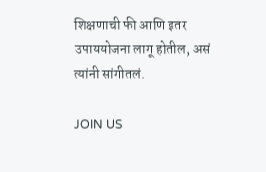शिक्षणाची फी आणि इतर उपाययोजना लागू होतील, असं त्यांनी सांगीतलं.

JOIN US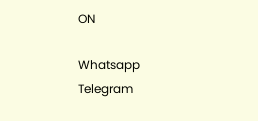ON

Whatsapp
Telegram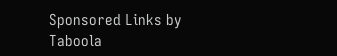Sponsored Links by Taboola